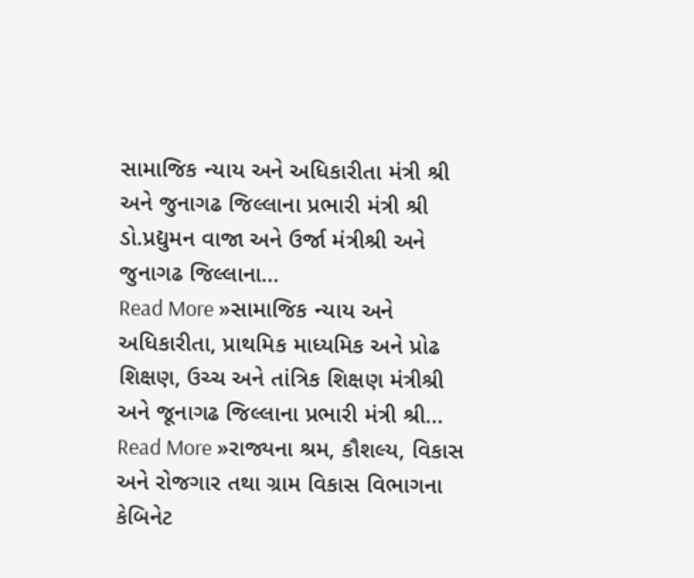સામાજિક ન્યાય અને અધિકારીતા મંત્રી શ્રી અને જુનાગઢ જિલ્લાના પ્રભારી મંત્રી શ્રી ડો.પ્રદ્યુમન વાજા અને ઉર્જા મંત્રીશ્રી અને જુનાગઢ જિલ્લાના…
Read More »સામાજિક ન્યાય અને અધિકારીતા, પ્રાથમિક માધ્યમિક અને પ્રોઢ શિક્ષણ, ઉચ્ચ અને તાંત્રિક શિક્ષણ મંત્રીશ્રી અને જૂનાગઢ જિલ્લાના પ્રભારી મંત્રી શ્રી…
Read More »રાજ્યના શ્રમ, કૌશલ્ય, વિકાસ અને રોજગાર તથા ગ્રામ વિકાસ વિભાગના કેબિનેટ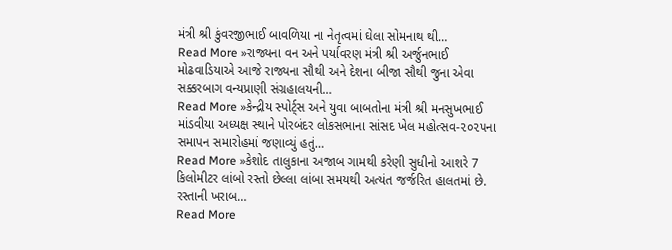મંત્રી શ્રી કુંવરજીભાઈ બાવળિયા ના નેતૃત્વમાં ઘેલા સોમનાથ થી…
Read More »રાજ્યના વન અને પર્યાવરણ મંત્રી શ્રી અર્જુનભાઈ મોઢવાડિયાએ આજે રાજ્યના સૌથી અને દેશના બીજા સૌથી જુના એવા સક્કરબાગ વન્યપ્રાણી સંગ્રહાલયની…
Read More »કેન્દ્રીય સ્પોર્ટ્સ અને યુવા બાબતોના મંત્રી શ્રી મનસુખભાઈ માંડવીયા અધ્યક્ષ સ્થાને પોરબંદર લોકસભાના સાંસદ ખેલ મહોત્સવ-૨૦૨૫ના સમાપન સમારોહમાં જણાવ્યું હતું…
Read More »કેશોદ તાલુકાના અજાબ ગામથી કરેણી સુધીનો આશરે 7 કિલોમીટર લાંબો રસ્તો છેલ્લા લાંબા સમયથી અત્યંત જર્જરિત હાલતમાં છે. રસ્તાની ખરાબ…
Read More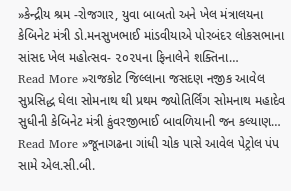»કેન્દ્રીય શ્રમ -રોજગાર, યુવા બાબતો અને ખેલ મંત્રાલયના કેબિનેટ મંત્રી ડો.મનસુખભાઈ માંડવીયાએ પોરબંદર લોકસભાના સાંસદ ખેલ મહોત્સવ- ૨૦૨૫ના ફિનાલેને શક્તિના…
Read More »રાજકોટ જિલ્લાના જસદણ નજીક આવેલ સુપ્રસિદ્ધ ઘેલા સોમનાથ થી પ્રથમ જ્યોતિર્લિંગ સોમનાથ મહાદેવ સુધીની કેબિનેટ મંત્રી કુંવરજીભાઈ બાવળિયાની જન કલ્યાણ…
Read More »જૂનાગઢના ગાંધી ચોક પાસે આવેલ પેટ્રોલ પંપ સામે એલ.સી.બી.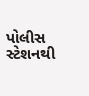પોલીસ સ્ટેશનથી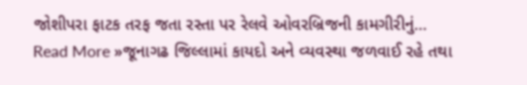જોશીપરા ફાટક તરફ જતા રસ્તા પર રેલવે ઓવરબ્રિજની કામગીરીનું…
Read More »જૂનાગઢ જિલ્લામાં કાયદો અને વ્યવસ્થા જળવાઈ રહે તથા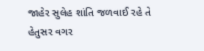જાહેર સુલેહ શાંતિ જળવાઈ રહે તે હેતુસર વગર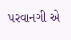પરવાનગી એ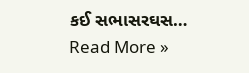કઈ સભાસરઘસ…
Read More »